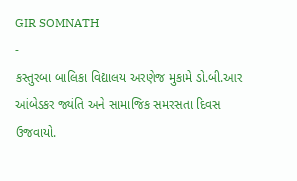GIR SOMNATH
-
કસ્તુરબા બાલિકા વિદ્યાલય અરણેજ મુકામે ડો.બી.આર આંબેડકર જ્યંતિ અને સામાજિક સમરસતા દિવસ ઉજવાયો.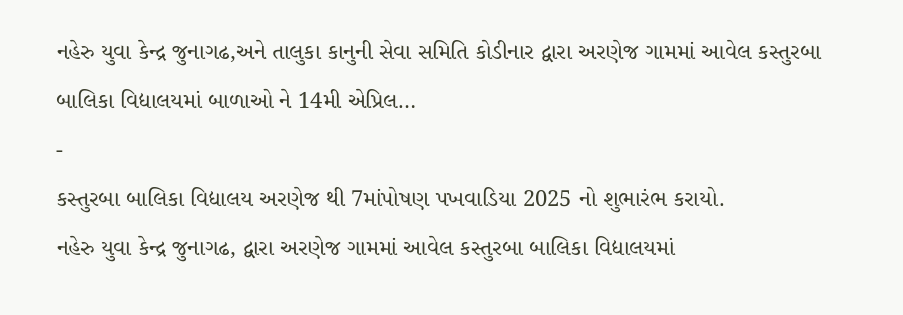નહેરુ યુવા કેન્દ્ર જુનાગઢ,અને તાલુકા કાનુની સેવા સમિતિ કોડીનાર દ્વારા અરણેજ ગામમાં આવેલ કસ્તુરબા બાલિકા વિદ્યાલયમાં બાળાઓ ને 14મી એપ્રિલ…
-
કસ્તુરબા બાલિકા વિદ્યાલય અરણેજ થી 7માંપોષણ પખવાડિયા 2025 નો શુભારંભ કરાયો.
નહેરુ યુવા કેન્દ્ર જુનાગઢ, દ્વારા અરણેજ ગામમાં આવેલ કસ્તુરબા બાલિકા વિદ્યાલયમાં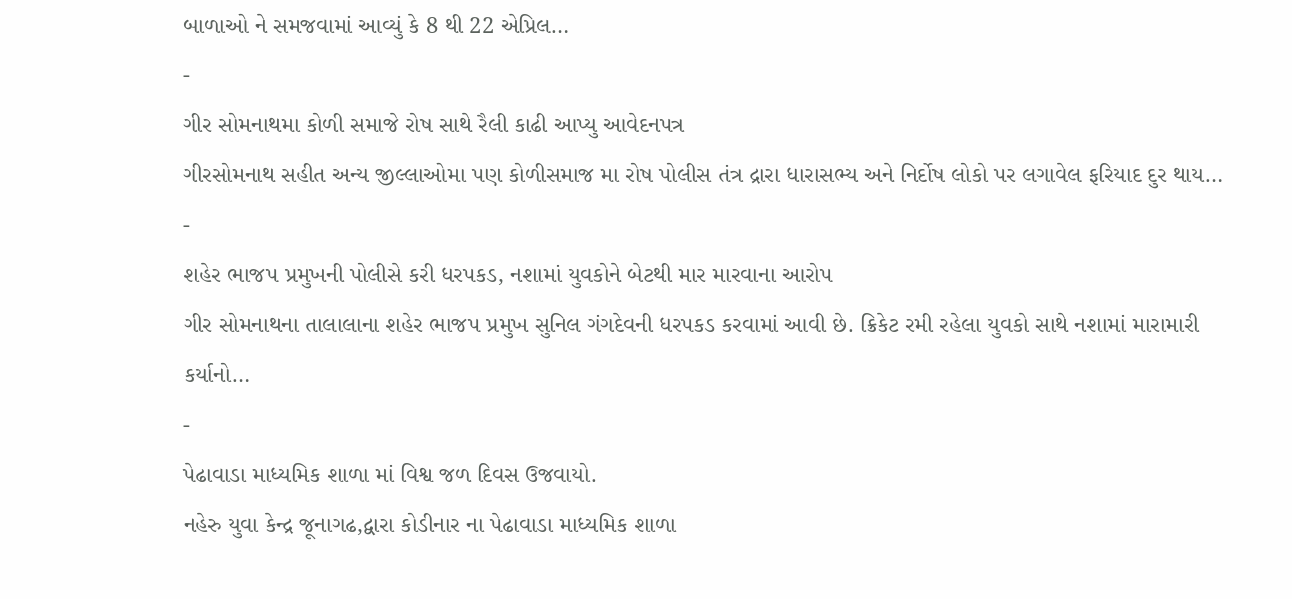બાળાઓ ને સમજવામાં આવ્યું કે 8 થી 22 એપ્રિલ…
-
ગીર સોમનાથમા કોળી સમાજે રોષ સાથે રૈલી કાઢી આપ્યુ આવેદનપત્ર
ગીરસોમનાથ સહીત અન્ય જીલ્લાઓમા પણ કોળીસમાજ મા રોષ પોલીસ તંત્ર દ્રારા ધારાસભ્ય અને નિર્દોષ લોકો પર લગાવેલ ફરિયાદ દુર થાય…
-
શહેર ભાજપ પ્રમુખની પોલીસે કરી ધરપકડ, નશામાં યુવકોને બેટથી માર મારવાના આરોપ
ગીર સોમનાથના તાલાલાના શહેર ભાજપ પ્રમુખ સુનિલ ગંગદેવની ધરપકડ કરવામાં આવી છે. ક્રિકેટ રમી રહેલા યુવકો સાથે નશામાં મારામારી કર્યાનો…
-
પેઢાવાડા માધ્યમિક શાળા માં વિશ્વ જળ દિવસ ઉજવાયો.
નહેરુ યુવા કેન્દ્ર જૂનાગઢ,દ્વારા કોડીનાર ના પેઢાવાડા માધ્યમિક શાળા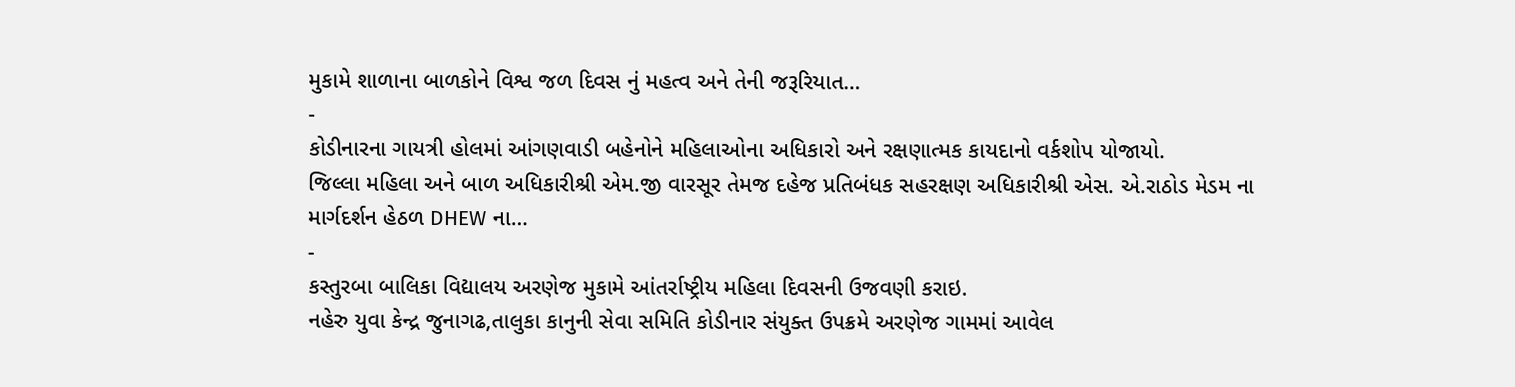મુકામે શાળાના બાળકોને વિશ્વ જળ દિવસ નું મહત્વ અને તેની જરૂરિયાત…
-
કોડીનારના ગાયત્રી હોલમાં આંગણવાડી બહેનોને મહિલાઓના અધિકારો અને રક્ષણાત્મક કાયદાનો વર્કશોપ યોજાયો.
જિલ્લા મહિલા અને બાળ અધિકારીશ્રી એમ.જી વારસૂર તેમજ દહેજ પ્રતિબંધક સહરક્ષણ અધિકારીશ્રી એસ. એ.રાઠોડ મેડમ ના માર્ગદર્શન હેઠળ DHEW ના…
-
કસ્તુરબા બાલિકા વિદ્યાલય અરણેજ મુકામે આંતર્રાષ્ટ્રીય મહિલા દિવસની ઉજવણી કરાઇ.
નહેરુ યુવા કેન્દ્ર જુનાગઢ,તાલુકા કાનુની સેવા સમિતિ કોડીનાર સંયુક્ત ઉપક્રમે અરણેજ ગામમાં આવેલ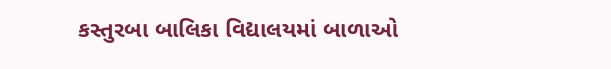કસ્તુરબા બાલિકા વિદ્યાલયમાં બાળાઓ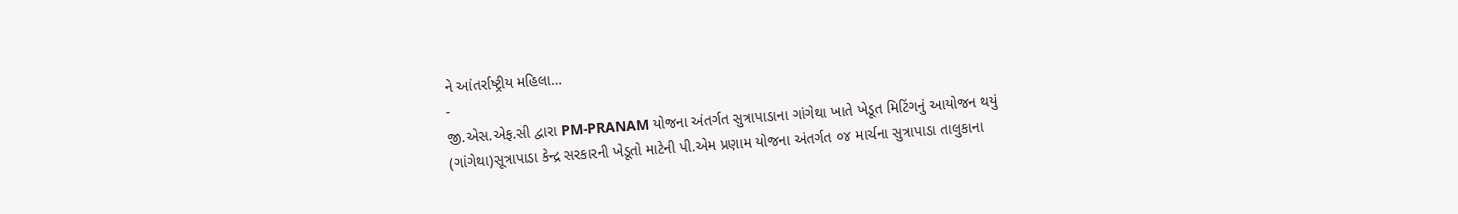ને આંતર્રાષ્ટ્રીય મહિલા…
-
જી.એસ.એફ.સી દ્વારા PM-PRANAM યોજના અંતર્ગત સુત્રાપાડાના ગાંગેથા ખાતે ખેડૂત મિટિંગનું આયોજન થયું
(ગાંગેથા)સૂત્રાપાડા કેન્દ્ર સરકારની ખેડૂતો માટેની પી.એમ પ્રણામ યોજના અંતર્ગત ૦૪ માર્ચના સુત્રાપાડા તાલુકાના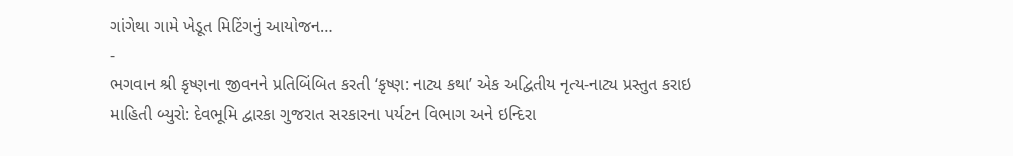ગાંગેથા ગામે ખેડૂત મિટિંગનું આયોજન…
-
ભગવાન શ્રી કૃષ્ણના જીવનને પ્રતિબિંબિત કરતી ‘કૃષ્ણ: નાટ્ય કથા’ એક અદ્વિતીય નૃત્ય-નાટ્ય પ્રસ્તુત કરાઇ
માહિતી બ્યુરો: દેવભૂમિ દ્વારકા ગુજરાત સરકારના પર્યટન વિભાગ અને ઇન્દિરા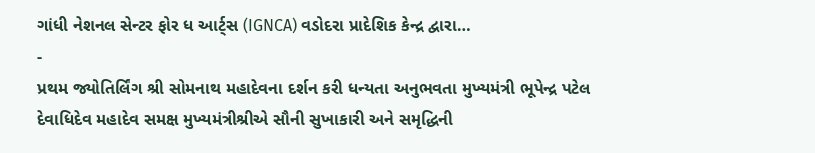ગાંધી નેશનલ સેન્ટર ફોર ધ આર્ટ્સ (IGNCA) વડોદરા પ્રાદેશિક કેન્દ્ર દ્વારા…
-
પ્રથમ જ્યોતિર્લિંગ શ્રી સોમનાથ મહાદેવના દર્શન કરી ધન્યતા અનુભવતા મુખ્યમંત્રી ભૂપેન્દ્ર પટેલ
દેવાધિદેવ મહાદેવ સમક્ષ મુખ્યમંત્રીશ્રીએ સૌની સુખાકારી અને સમૃદ્ધિની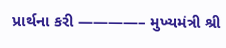પ્રાર્થના કરી ————– મુખ્યમંત્રી શ્રી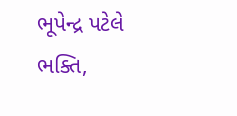ભૂપેન્દ્ર પટેલે ભક્તિ,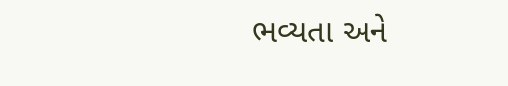ભવ્યતા અને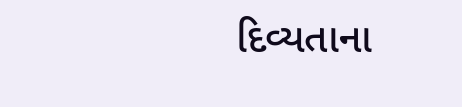દિવ્યતાના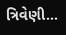ત્રિવેણી…